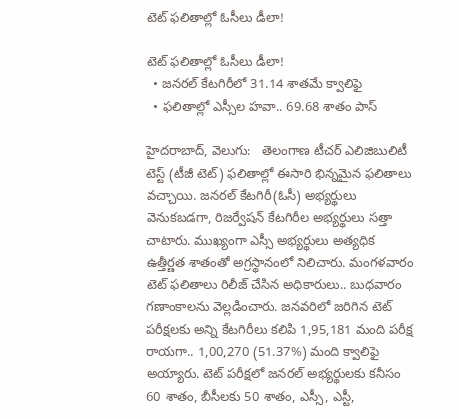టెట్ ఫలితాల్లో ఓసీలు డీలా!

టెట్ ఫలితాల్లో ఓసీలు డీలా!
  • జనరల్ కేటగిరీలో 31.14 శాతమే క్వాలిఫై
  • ఫలితాల్లో ఎస్సీల హవా.. 69.68 శాతం పాస్

హైదరాబాద్, వెలుగు:   తెలంగాణ టీచర్ ఎలిజిబులిటీ టెస్ట్ (టీజీ టెట్) ఫలితాల్లో ఈసారి భిన్నమైన ఫలితాలు వచ్చాయి. జనరల్ కేటగిరీ(ఓసీ) అభ్యర్థులు వెనుకబడగా, రిజర్వేషన్ కేటగిరీల అభ్యర్థులు సత్తా చాటారు. ముఖ్యంగా ఎస్సీ అభ్యర్థులు అత్యధిక ఉత్తీర్ణత శాతంతో అగ్రస్థానంలో నిలిచారు. మంగళవారం టెట్ ఫలితాలు రిలీజ్ చేసిన అధికారులు.. బుధవారం గణాంకాలను వెల్లడించారు. జనవరిలో జరిగిన టెట్ పరీక్షలకు అన్ని కేటగిరీలు కలిపి 1,95,181 మంది పరీక్ష రాయగా.. 1,00,270 (51.37%) మంది క్వాలిఫై అయ్యారు. టెట్ పరీక్షలో జనరల్ అభ్యర్థులకు కనీసం 60 శాతం, బీసీలకు 50 శాతం, ఎస్సీ, ఎస్టీ,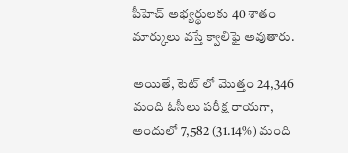పీహెచ్ అభ్యర్థులకు 40 శాతం మార్కులు వస్తే క్వాలిఫై అవుతారు.

అయితే, టెట్ లో మొత్తం 24,346 మంది ఓసీలు పరీక్ష రాయగా, అందులో 7,582 (31.14%) మంది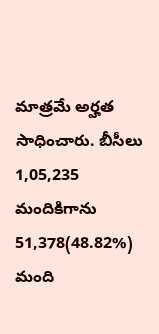మాత్రమే అర్హత సాధించారు. బీసీలు 1,05,235 మందికిగాను 51,378(48.82%) మంది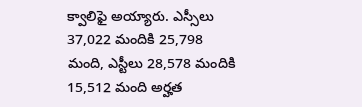క్వాలిఫై అయ్యారు. ఎస్సీలు 37,022 మందికి 25,798 మంది, ఎస్టీలు 28,578 మందికి 15,512 మంది అర్హత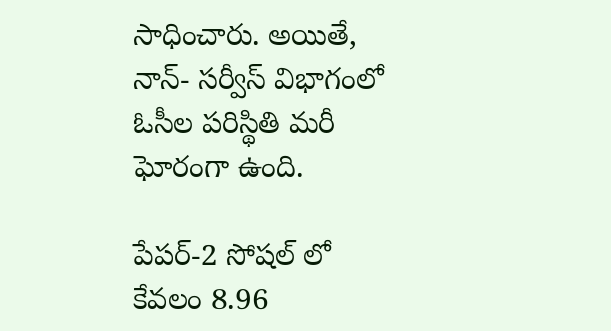సాధించారు. అయితే, నాన్- సర్వీస్ విభాగంలో ఓసీల పరిస్థితి మరీ ఘోరంగా ఉంది.

పేపర్-2 సోషల్ లో కేవలం 8.96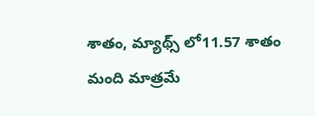శాతం, మ్యాథ్స్ లో11.57 శాతం మంది మాత్రమే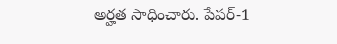అర్హత సాధించారు. పేపర్-1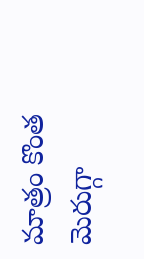మాత్రం కొంత మెరుగ్గా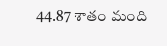44.87 శాతం మంది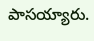పాసయ్యారు.